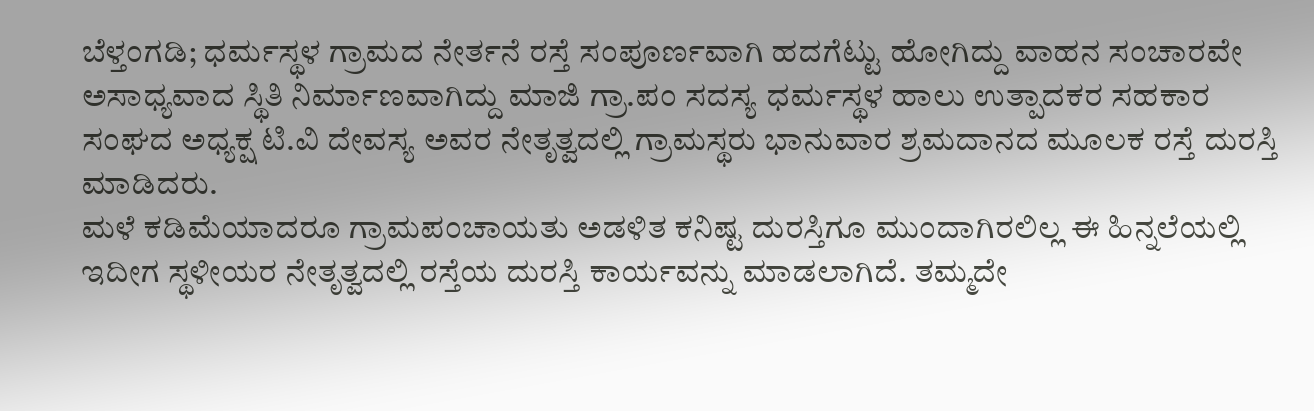ಬೆಳ್ತಂಗಡಿ; ಧರ್ಮಸ್ಥಳ ಗ್ರಾಮದ ನೇರ್ತನೆ ರಸ್ತೆ ಸಂಪೂರ್ಣವಾಗಿ ಹದಗೆಟ್ಟು ಹೋಗಿದ್ದು ವಾಹನ ಸಂಚಾರವೇ ಅಸಾಧ್ಯವಾದ ಸ್ಥಿತಿ ನಿರ್ಮಾಣವಾಗಿದ್ದು ಮಾಜಿ ಗ್ರಾ.ಪಂ ಸದಸ್ಯ ಧರ್ಮಸ್ಥಳ ಹಾಲು ಉತ್ಪಾದಕರ ಸಹಕಾರ ಸಂಘದ ಅಧ್ಯಕ್ಷ ಟಿ.ವಿ ದೇವಸ್ಯ ಅವರ ನೇತೃತ್ವದಲ್ಲಿ ಗ್ರಾಮಸ್ಥರು ಭಾನುವಾರ ಶ್ರಮದಾನದ ಮೂಲಕ ರಸ್ತೆ ದುರಸ್ತಿ ಮಾಡಿದರು.
ಮಳೆ ಕಡಿಮೆಯಾದರೂ ಗ್ರಾಮಪಂಚಾಯತು ಅಡಳಿತ ಕನಿಷ್ಟ ದುರಸ್ತಿಗೂ ಮುಂದಾಗಿರಲಿಲ್ಲ ಈ ಹಿನ್ನಲೆಯಲ್ಲಿ ಇದೀಗ ಸ್ಥಳೀಯರ ನೇತೃತ್ವದಲ್ಲಿ ರಸ್ತೆಯ ದುರಸ್ತಿ ಕಾರ್ಯವನ್ನು ಮಾಡಲಾಗಿದೆ. ತಮ್ಮದೇ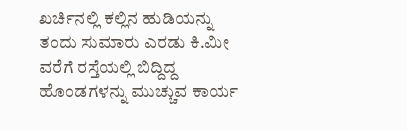ಖರ್ಚಿನಲ್ಲಿ ಕಲ್ಲಿನ ಹುಡಿಯನ್ನು ತಂದು ಸುಮಾರು ಎರಡು ಕಿ.ಮೀ ವರೆಗೆ ರಸ್ತೆಯಲ್ಲಿ ಬಿದ್ದಿದ್ದ ಹೊಂಡಗಳನ್ನು ಮುಚ್ಚುವ ಕಾರ್ಯ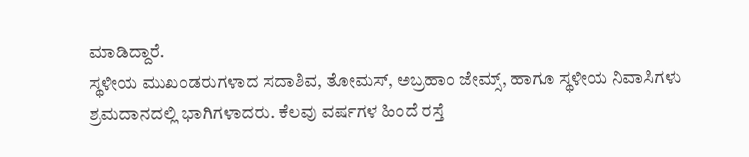ಮಾಡಿದ್ದಾರೆ.
ಸ್ಥಳೀಯ ಮುಖಂಡರುಗಳಾದ ಸದಾಶಿವ, ತೋಮಸ್, ಅಬ್ರಹಾಂ ಜೇಮ್ಸ್, ಹಾಗೂ ಸ್ಥಳೀಯ ನಿವಾಸಿಗಳು ಶ್ರಮದಾನದಲ್ಲಿ ಭಾಗಿಗಳಾದರು. ಕೆಲವು ವರ್ಷಗಳ ಹಿಂದೆ ರಸ್ತೆ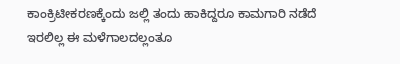ಕಾಂಕ್ರಿಟೀಕರಣಕ್ಕೆಂದು ಜಲ್ಲಿ ತಂದು ಹಾಕಿದ್ದರೂ ಕಾಮಗಾರಿ ನಡೆದೆ ಇರಲಿಲ್ಲ ಈ ಮಳೆಗಾಲದಲ್ಲಂತೂ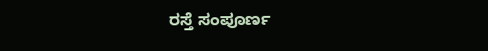ರಸ್ತೆ ಸಂಪೂರ್ಣ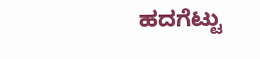ಹದಗೆಟ್ಟು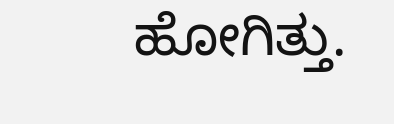ಹೋಗಿತ್ತು.